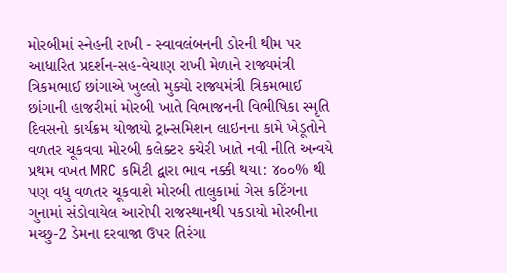મોરબીમાં સ્નેહની રાખી - સ્વાવલંબનની ડોરની થીમ પર આધારિત પ્રદર્શન-સહ-વેચાણ રાખી મેળાને રાજ્યમંત્રી ત્રિકમભાઈ છાંગાએ ખુલ્લો મુક્યો રાજ્યમંત્રી ત્રિકમભાઈ છાંગાની હાજરીમાં મોરબી ખાતે વિભાજનની વિભીષિકા સ્મૃતિ દિવસનો કાર્યક્રમ યોજાયો ટ્રાન્સમિશન લાઇનના કામે ખેડૂતોને વળતર ચૂકવવા મોરબી કલેક્ટર કચેરી ખાતે નવી નીતિ અન્વયે પ્રથમ વખત MRC કમિટી દ્વારા ભાવ નક્કી થયા: ૪૦૦% થી પણ વધુ વળતર ચૂકવાશે મોરબી તાલુકામાં ગેસ કટિંગના ગુનામાં સંડોવાયેલ આરોપી રાજસ્થાનથી પકડાયો મોરબીના મચ્છુ-2 ડેમના દરવાજા ઉપર તિરંગા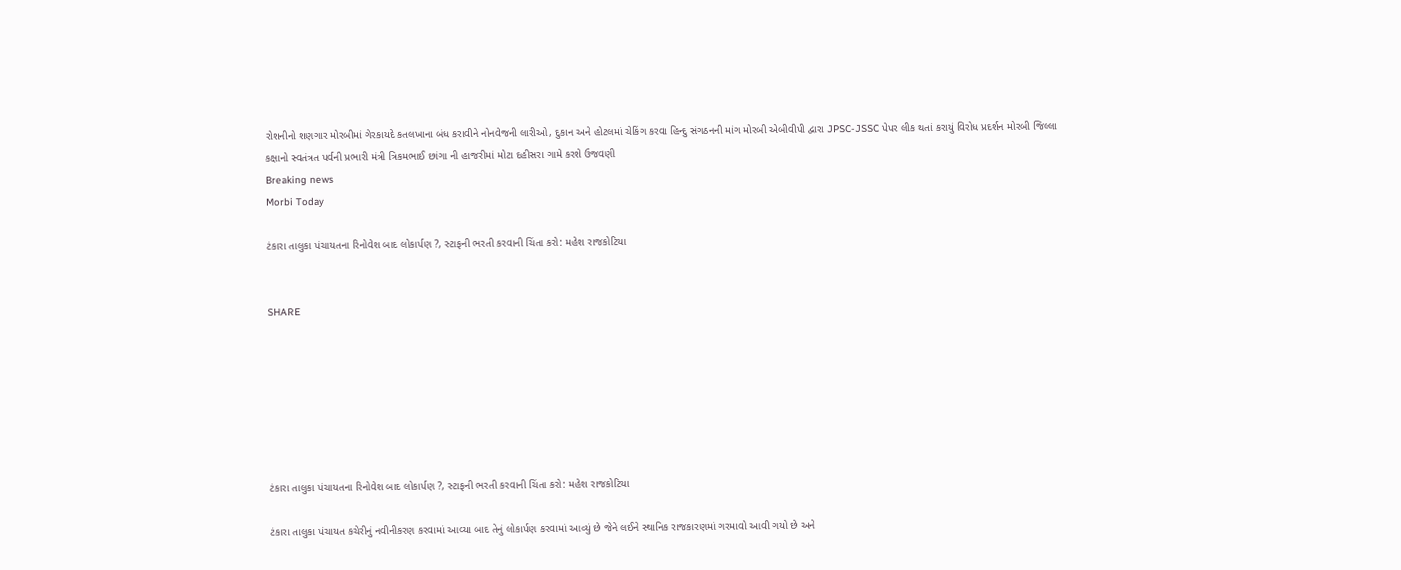રોશનીનો શણગાર મોરબીમાં ગેરકાયદે કતલખાના બંધ કરાવીને નોનવેજની લારીઓ, દુકાન અને હોટલમાં ચેકિંગ કરવા હિન્દુ સંગઠનની માંગ મોરબી એબીવીપી દ્વારા JPSC-JSSC પેપર લીક થતાં કરાયું વિરોધ પ્રદર્શન મોરબી જિલ્લા કક્ષાનો સ્વતંત્રત પર્વની પ્રભારી મંત્રી ત્રિકમભાઈ છાંગા ની હાજરીમાં મોટા દહીસરા ગામે કરશે ઉજવણી
Breaking news
Morbi Today

ટંકારા તાલુકા પંચાયતના રિનોવેશ બાદ લોકાર્પણ ?, સ્ટાફની ભરતી કરવાની ચિંતા કરો: મહેશ રાજકોટિયા


SHARE







ટંકારા તાલુકા પંચાયતના રિનોવેશ બાદ લોકાર્પણ ?, સ્ટાફની ભરતી કરવાની ચિંતા કરો: મહેશ રાજકોટિયા

ટંકારા તાલુકા પંચાયત કચેરીનું નવીનીકરણ કરવામાં આવ્યા બાદ તેનું લોકાર્પણ કરવામાં આવ્યું છે જેને લઈને સ્થાનિક રાજકારણમાં ગરમાવો આવી ગયો છે અને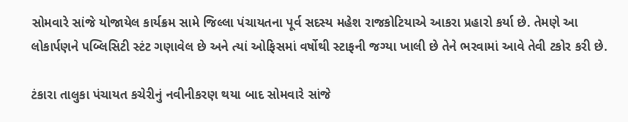સોમવારે સાંજે યોજાયેલ કાર્યક્રમ સામે જિલ્લા પંચાયતના પૂર્વ સદસ્ય મહેશ રાજકોટિયાએ આકરા પ્રહારો કર્યા છે. તેમણે આ લોકાર્પણને પબ્લિસિટી સ્ટંટ ગણાવેલ છે અને ત્યાં ઓફિસમાં વર્ષોથી સ્ટાફની જગ્યા ખાલી છે તેને ભરવામાં આવે તેવી ટકોર કરી છે.

ટંકારા તાલુકા પંચાયત કચેરીનું નવીનીકરણ થયા બાદ સોમવારે સાંજે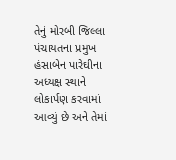તેનું મોરબી જિલ્લા પંચાયતના પ્રમુખ હંસાબેન પારેઘીના અધ્યક્ષ સ્થાને લોકાર્પણ કરવામાં આવ્યું છે અને તેમાં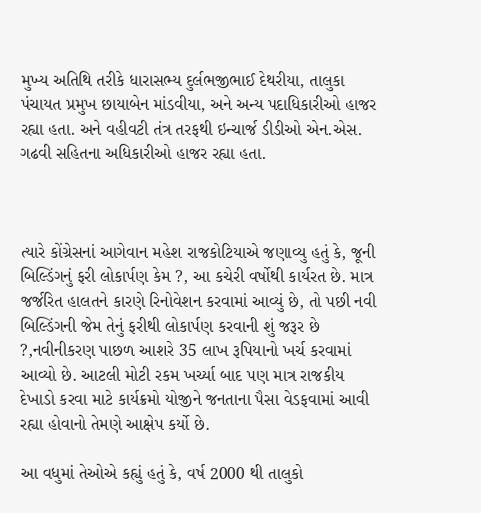મુખ્ય અતિથિ તરીકે ધારાસભ્ય દુર્લભજીભાઈ દેથરીયા, તાલુકા પંચાયત પ્રમુખ છાયાબેન માંડવીયા, અને અન્ય પદાધિકારીઓ હાજર રહ્યા હતા. અને વહીવટી તંત્ર તરફથી ઇન્ચાર્જ ડીડીઓ એન.એસ. ગઢવી સહિતના અધિકારીઓ હાજર રહ્યા હતા.



ત્યારે કોંગ્રેસનાં આગેવાન મહેશ રાજકોટિયાએ જણાવ્યુ હતું કે, જૂની બિલ્ડિંગનું ફરી લોકાર્પણ કેમ ?, આ કચેરી વર્ષોથી કાર્યરત છે. માત્ર જર્જરિત હાલતને કારણે રિનોવેશન કરવામાં આવ્યું છે, તો પછી નવી બિલ્ડિંગની જેમ તેનું ફરીથી લોકાર્પણ કરવાની શું જરૂર છે ?,નવીનીકરણ પાછળ આશરે 35 લાખ રૂપિયાનો ખર્ચ કરવામાં આવ્યો છે. આટલી મોટી રકમ ખર્ચ્યા બાદ પણ માત્ર રાજકીય દેખાડો કરવા માટે કાર્યક્રમો યોજીને જનતાના પૈસા વેડફવામાં આવી રહ્યા હોવાનો તેમણે આક્ષેપ કર્યો છે.

આ વધુમાં તેઓએ કહ્યું હતું કે, વર્ષ 2000 થી તાલુકો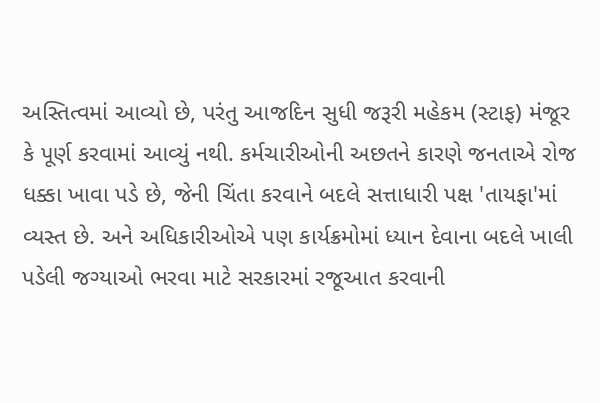અસ્તિત્વમાં આવ્યો છે, પરંતુ આજદિન સુધી જરૂરી મહેકમ (સ્ટાફ) મંજૂર કે પૂર્ણ કરવામાં આવ્યું નથી. કર્મચારીઓની અછતને કારણે જનતાએ રોજ ધક્કા ખાવા પડે છે, જેની ચિંતા કરવાને બદલે સત્તાધારી પક્ષ 'તાયફા'માં વ્યસ્ત છે. અને અધિકારીઓએ પણ કાર્યક્રમોમાં ધ્યાન દેવાના બદલે ખાલી પડેલી જગ્યાઓ ભરવા માટે સરકારમાં રજૂઆત કરવાની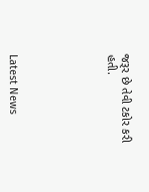જરૂર છે તેવી ટકોર કરી હતી.






Latest News